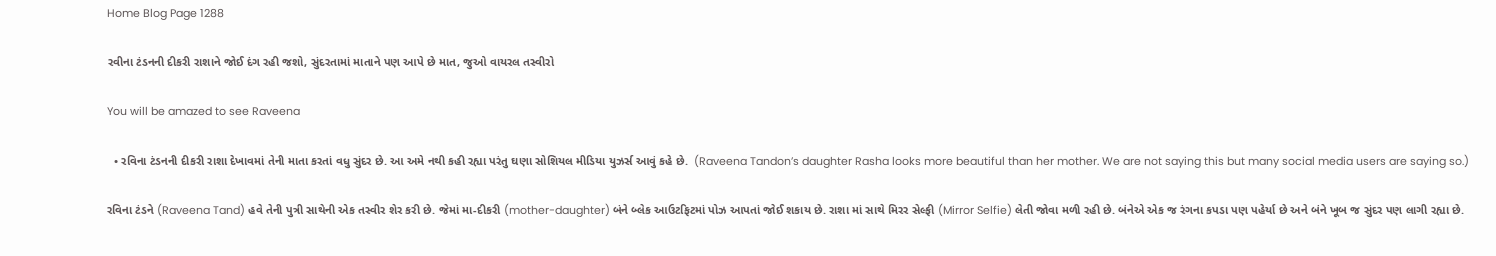Home Blog Page 1288

રવીના ટંડનની દીકરી રાશાને જોઈ દંગ રહી જશો, સુંદરતામાં માતાને પણ આપે છે માત, જુઓ વાયરલ તસ્વીરો

You will be amazed to see Raveena

  • રવિના ટંડનની દીકરી રાશા દેખાવમાં તેની માતા કરતાં વધુ સુંદર છે. આ અમે નથી કહી રહ્યા પરંતુ ઘણા સોશિયલ મીડિયા યુઝર્સ આવું કહે છે.  (Raveena Tandon’s daughter Rasha looks more beautiful than her mother. We are not saying this but many social media users are saying so.)

રવિના ટંડને (Raveena Tand) હવે તેની પુત્રી સાથેની એક તસ્વીર શેર કરી છે. જેમાં મા-દીકરી (mother-daughter) બંને બ્લેક આઉટફિટમાં પોઝ આપતાં જોઈ શકાય છે. રાશા માં સાથે મિરર સેલ્ફી (Mirror Selfie) લેતી જોવા મળી રહી છે. બંનેએ એક જ રંગના કપડા પણ પહેર્યા છે અને બંને ખૂબ જ સુંદર પણ લાગી રહ્યા છે.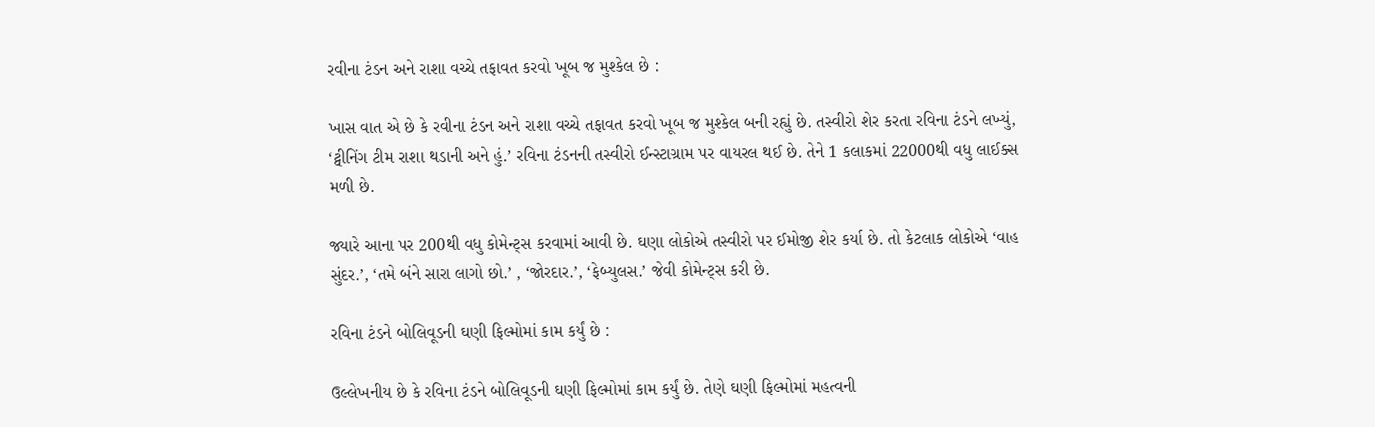રવીના ટંડન અને રાશા વચ્ચે તફાવત કરવો ખૂબ જ મુશ્કેલ છે :

ખાસ વાત એ છે કે રવીના ટંડન અને રાશા વચ્ચે તફાવત કરવો ખૂબ જ મુશ્કેલ બની રહ્યું છે. તસ્વીરો શેર કરતા રવિના ટંડને લખ્યું, ‘ટ્વીનિંગ ટીમ રાશા થડાની અને હું.’ રવિના ટંડનની તસ્વીરો ઈન્સ્ટાગ્રામ પર વાયરલ થઈ છે. તેને 1 કલાકમાં 22000થી વધુ લાઈક્સ મળી છે.

જ્યારે આના પર 200થી વધુ કોમેન્ટ્સ કરવામાં આવી છે. ઘણા લોકોએ તસ્વીરો પર ઈમોજી શેર કર્યા છે. તો કેટલાક લોકોએ ‘વાહ સુંદર.’, ‘તમે બંને સારા લાગો છો.’ , ‘જોરદાર.’, ‘ફેબ્યુલસ.’ જેવી કોમેન્ટ્સ કરી છે.

રવિના ટંડને બોલિવૂડની ઘણી ફિલ્મોમાં કામ કર્યું છે :

ઉલ્લેખનીય છે કે રવિના ટંડને બોલિવૂડની ઘણી ફિલ્મોમાં કામ કર્યું છે. તેણે ઘણી ફિલ્મોમાં મહત્વની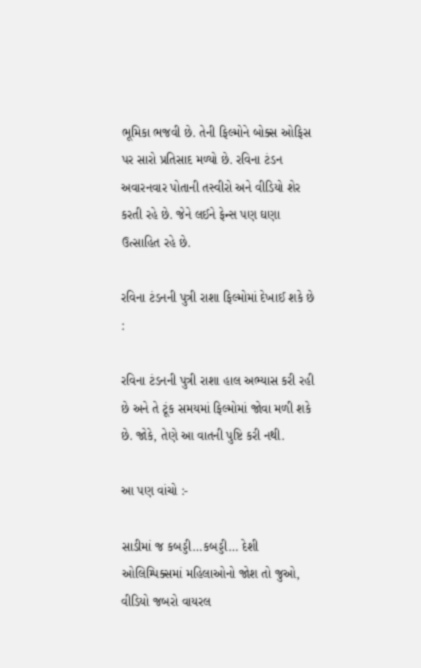ભૂમિકા ભજવી છે. તેની ફિલ્મોને બોક્સ ઓફિસ પર સારો પ્રતિસાદ મળ્યો છે. રવિના ટંડન અવારનવાર પોતાની તસ્વીરો અને વીડિયો શેર કરતી રહે છે. જેને લઈને ફેન્સ પણ ઘણા ઉત્સાહિત રહે છે.

રવિના ટંડનની પુત્રી રાશા ફિલ્મોમાં દેખાઈ શકે છે :

રવિના ટંડનની પુત્રી રાશા હાલ અભ્યાસ કરી રહી છે અને તે ટૂંક સમયમાં ફિલ્મોમાં જોવા મળી શકે છે. જોકે, તેણે આ વાતની પુષ્ટિ કરી નથી.

આ પણ વાંચો :-

સાડીમાં જ કબડ્ડી…કબડ્ડી… દેશી ઓલિમ્પિક્સમાં મહિલાઓનો જોશ તો જુઓ, વીડિયો જબરો વાયરલ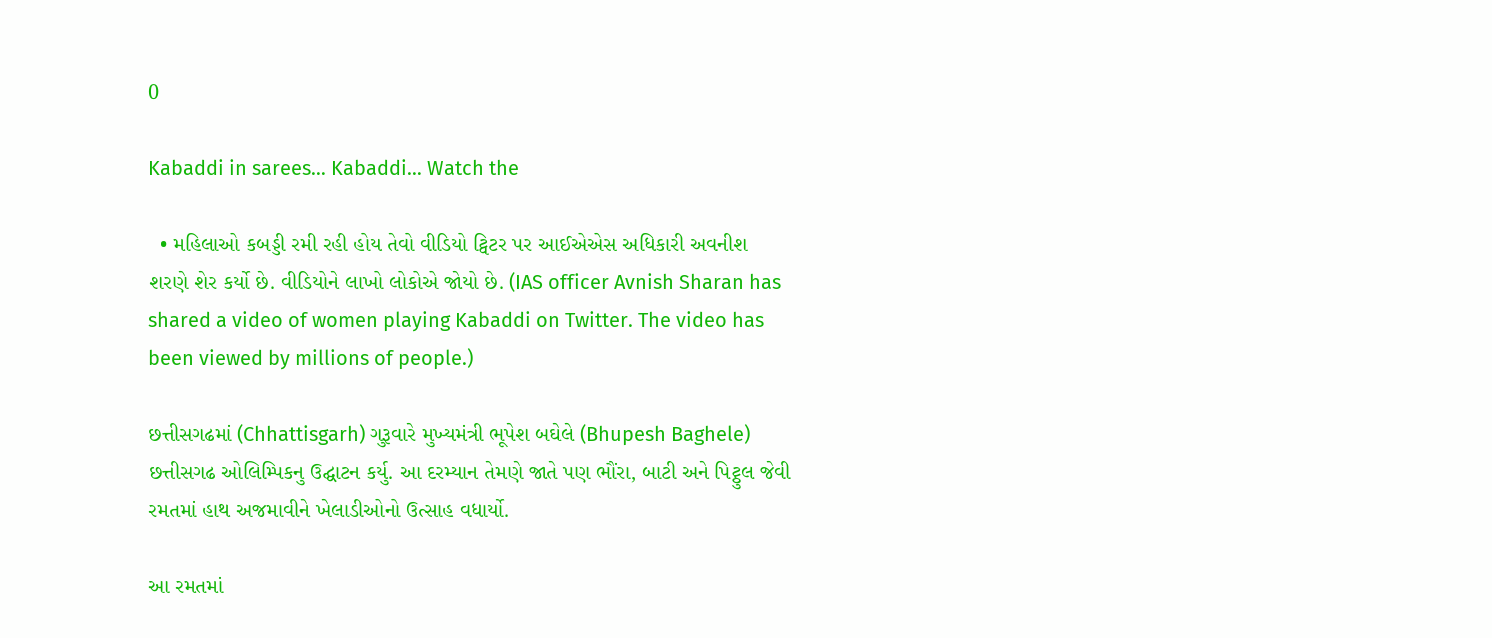0

Kabaddi in sarees… Kabaddi… Watch the

  • મહિલાઓ કબડ્ડી રમી રહી હોય તેવો વીડિયો ટ્વિટર પર આઈએએસ અધિકારી અવનીશ શરણે શેર કર્યો છે. વીડિયોને લાખો લોકોએ જોયો છે. (IAS officer Avnish Sharan has shared a video of women playing Kabaddi on Twitter. The video has been viewed by millions of people.)

છત્તીસગઢમાં (Chhattisgarh) ગુરૂવારે મુખ્યમંત્રી ભૂપેશ બઘેલે (Bhupesh Baghele) છત્તીસગઢ ઓલિમ્પિકનુ ઉદ્ઘાટન કર્યુ. આ દરમ્યાન તેમણે જાતે પણ ભૌંરા, બાટી અને પિટ્ઠુલ જેવી રમતમાં હાથ અજમાવીને ખેલાડીઓનો ઉત્સાહ વધાર્યો.

આ રમતમાં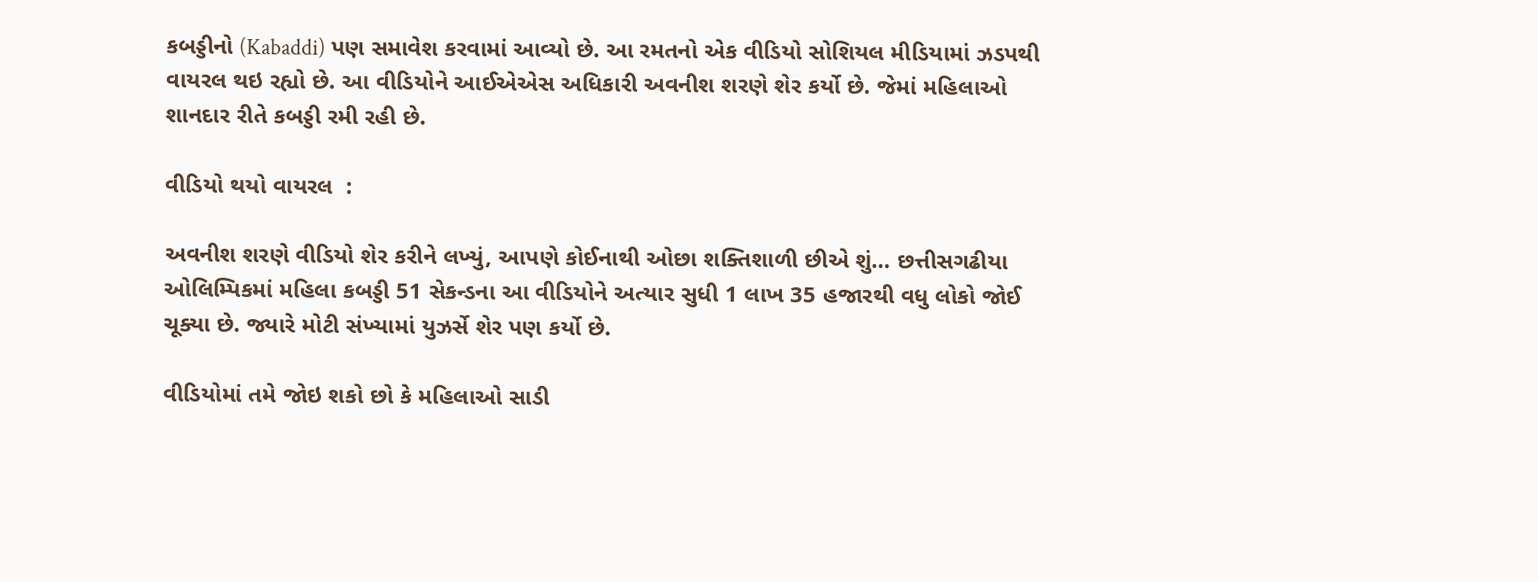કબડ્ડીનો (Kabaddi) પણ સમાવેશ કરવામાં આવ્યો છે. આ રમતનો એક વીડિયો સોશિયલ મીડિયામાં ઝડપથી વાયરલ થઇ રહ્યો છે. આ વીડિયોને આઈએએસ અધિકારી અવનીશ શરણે શેર કર્યો છે. જેમાં મહિલાઓ શાનદાર રીતે કબડ્ડી રમી રહી છે.

વીડિયો થયો વાયરલ  :

અવનીશ શરણે વીડિયો શેર કરીને લખ્યું, આપણે કોઈનાથી ઓછા શક્તિશાળી છીએ શું… છત્તીસગઢીયા ઓલિમ્પિકમાં મહિલા કબડ્ડી 51 સેકન્ડના આ વીડિયોને અત્યાર સુધી 1 લાખ 35 હજારથી વધુ લોકો જોઈ ચૂક્યા છે. જ્યારે મોટી સંખ્યામાં યુઝર્સે શેર પણ કર્યો છે.

વીડિયોમાં તમે જોઇ શકો છો કે મહિલાઓ સાડી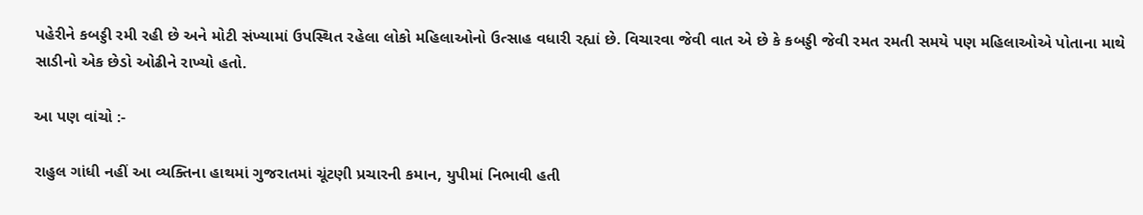પહેરીને કબડ્ડી રમી રહી છે અને મોટી સંખ્યામાં ઉપસ્થિત રહેલા લોકો મહિલાઓનો ઉત્સાહ વધારી રહ્યાં છે. વિચારવા જેવી વાત એ છે કે કબડ્ડી જેવી રમત રમતી સમયે પણ મહિલાઓએ પોતાના માથે સાડીનો એક છેડો ઓઢીને રાખ્યો હતો.

આ પણ વાંચો :-

રાહુલ ગાંધી નહીં આ વ્યક્તિના હાથમાં ગુજરાતમાં ચૂંટણી પ્રચારની કમાન, યુપીમાં નિભાવી હતી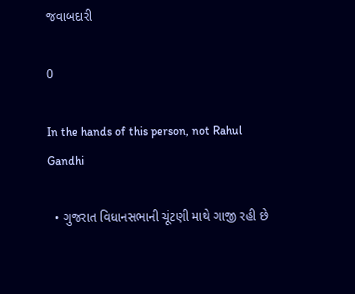જવાબદારી

0

In the hands of this person, not Rahul Gandhi

  • ગુજરાત વિધાનસભાની ચૂંટણી માથે ગાજી રહી છે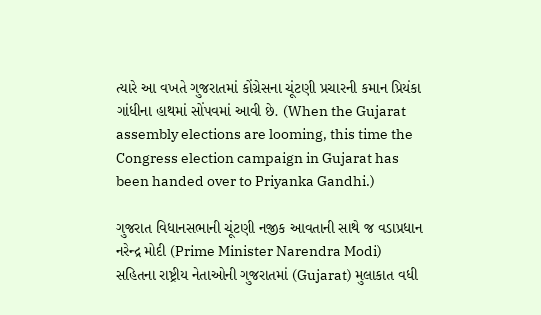ત્યારે આ વખતે ગુજરાતમાં કોંગ્રેસના ચૂંટણી પ્રચારની કમાન પ્રિયંકા ગાંધીના હાથમાં સોંપવમાં આવી છે. (When the Gujarat assembly elections are looming, this time the Congress election campaign in Gujarat has been handed over to Priyanka Gandhi.)

ગુજરાત વિધાનસભાની ચૂંટણી નજીક આવતાની સાથે જ વડાપ્રધાન નરેન્દ્ર મોદી (Prime Minister Narendra Modi) સહિતના રાષ્ટ્રીય નેતાઓની ગુજરાતમાં (Gujarat) મુલાકાત વધી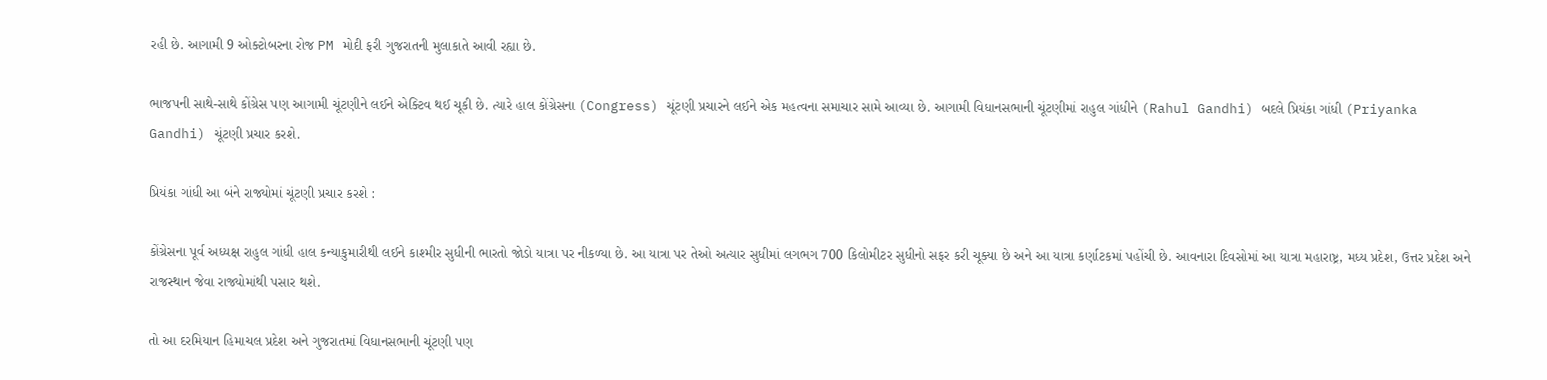રહી છે. આગામી 9 ઓક્ટોબરના રોજ PM મોદી ફરી ગુજરાતની મુલાકાતે આવી રહ્યા છે.

ભાજપની સાથે-સાથે કોંગ્રેસ પણ આગામી ચૂંટણીને લઈને એક્ટિવ થઈ ચૂકી છે. ત્યારે હાલ કોંગ્રેસના (Congress) ચૂંટણી પ્રચારને લઈને એક મહત્વના સમાચાર સામે આવ્યા છે. આગામી વિધાનસભાની ચૂંટણીમાં રાહુલ ગાંધીને (Rahul Gandhi) બદલે પ્રિયંકા ગાંધી (Priyanka Gandhi) ચૂંટણી પ્રચાર કરશે.

પ્રિયંકા ગાંધી આ બંને રાજ્યોમાં ચૂંટણી પ્રચાર કરશે :

કોંગ્રેસના પૂર્વ અધ્યક્ષ રાહુલ ગાંધી હાલ કન્યાકુમારીથી લઈને કાશ્મીર સુધીની ભારતો જોડો યાત્રા પર નીકળ્યા છે. આ યાત્રા પર તેઓ અત્યાર સુધીમાં લગભગ 700 કિલોમીટર સુધીનો સફર કરી ચૂક્યા છે અને આ યાત્રા કર્ણાટકમાં પહોંચી છે. આવનારા દિવસોમાં આ યાત્રા મહારાષ્ટ્ર, મધ્ય પ્રદેશ, ઉત્તર પ્રદેશ અને રાજસ્થાન જેવા રાજ્યોમાંથી પસાર થશે.

તો આ દરમિયાન હિમાચલ પ્રદેશ અને ગુજરાતમાં વિધાનસભાની ચૂંટણી પણ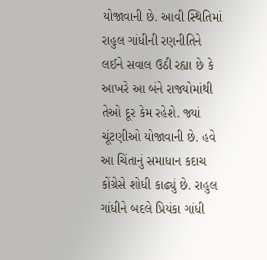યોજાવાની છે. આવી સ્થિતિમાં રાહુલ ગાંધીની રણનીતિને લઈને સવાલ ઉઠી રહ્યા છે કે આખરે આ બંને રાજ્યોમાંથી તેઓ દૂર કેમ રહેશે. જ્યાં ચૂંટણીઓ યોજાવાની છે. હવે આ ચિંતાનું સમાધાન કદાચ કોંગ્રેસે શોધી કાઢ્યું છે. રાહુલ ગાંધીને બદલે પ્રિયંકા ગાંધી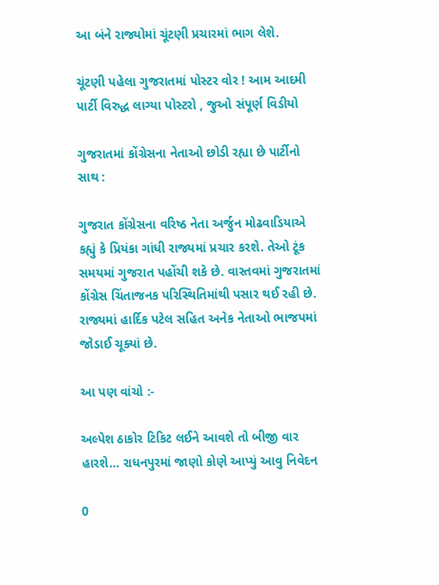આ બંને રાજ્યોમાં ચૂંટણી પ્રચારમાં ભાગ લેશે.

ચૂંટણી પહેલા ગુજરાતમાં પોસ્ટર વોર ! આમ આદમી પાર્ટી વિરુદ્ધ લાગ્યા પોસ્ટરો , જુઓ સંપૂર્ણ વિડીયો

ગુજરાતમાં કોંગ્રેસના નેતાઓ છોડી રહ્યા છે પાર્ટીનો સાથ :

ગુજરાત કોંગ્રેસના વરિષ્ઠ નેતા અર્જુન મોઢવાડિયાએ કહ્યું કે પ્રિયંકા ગાંધી રાજ્યમાં પ્રચાર કરશે. તેઓ ટૂંક સમયમાં ગુજરાત પહોંચી શકે છે. વાસ્તવમાં ગુજરાતમાં કોંગ્રેસ ચિંતાજનક પરિસ્થિતિમાંથી પસાર થઈ રહી છે. રાજ્યમાં હાર્દિક પટેલ સહિત અનેક નેતાઓ ભાજપમાં જોડાઈ ચૂક્યાં છે.

આ પણ વાંચો :-

અલ્પેશ ઠાકોર ટિકિટ લઈને આવશે તો બીજી વાર હારશે… રાધનપુરમાં જાણો કોણે આપ્યું આવુ નિવેદન

0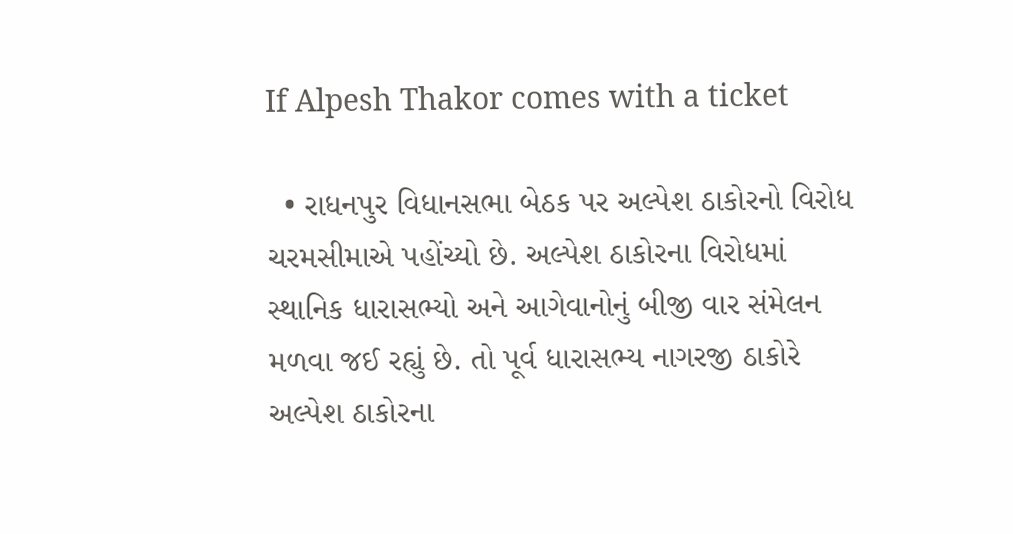If Alpesh Thakor comes with a ticket

  • રાધનપુર વિધાનસભા બેઠક પર અલ્પેશ ઠાકોરનો વિરોધ ચરમસીમાએ પહોંચ્યો છે. અલ્પેશ ઠાકોરના વિરોધમાં સ્થાનિક ધારાસભ્યો અને આગેવાનોનું બીજી વાર સંમેલન મળવા જઈ રહ્યું છે. તો પૂર્વ ધારાસભ્ય નાગરજી ઠાકોરે અલ્પેશ ઠાકોરના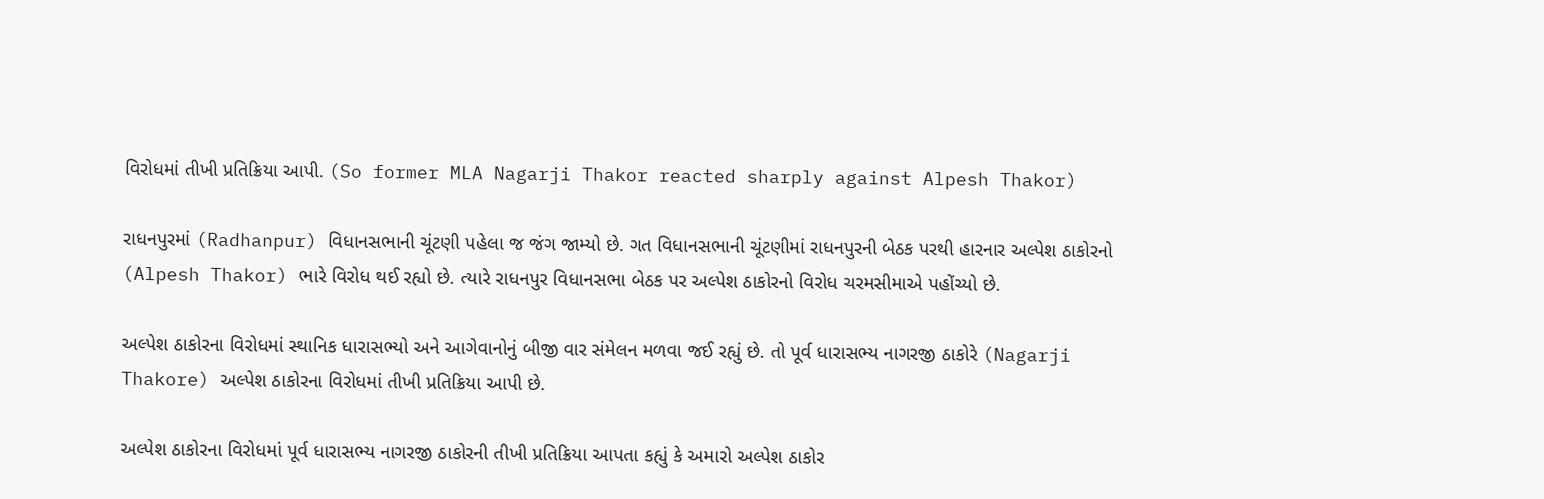વિરોધમાં તીખી પ્રતિક્રિયા આપી. (So former MLA Nagarji Thakor reacted sharply against Alpesh Thakor)

રાધનપુરમાં (Radhanpur) વિધાનસભાની ચૂંટણી પહેલા જ જંગ જામ્યો છે. ગત વિધાનસભાની ચૂંટણીમાં રાધનપુરની બેઠક પરથી હારનાર અલ્પેશ ઠાકોરનો (Alpesh Thakor) ભારે વિરોધ થઈ રહ્યો છે. ત્યારે રાધનપુર વિધાનસભા બેઠક પર અલ્પેશ ઠાકોરનો વિરોધ ચરમસીમાએ પહોંચ્યો છે.

અલ્પેશ ઠાકોરના વિરોધમાં સ્થાનિક ધારાસભ્યો અને આગેવાનોનું બીજી વાર સંમેલન મળવા જઈ રહ્યું છે. તો પૂર્વ ધારાસભ્ય નાગરજી ઠાકોરે (Nagarji Thakore) અલ્પેશ ઠાકોરના વિરોધમાં તીખી પ્રતિક્રિયા આપી છે.

અલ્પેશ ઠાકોરના વિરોધમાં પૂર્વ ધારાસભ્ય નાગરજી ઠાકોરની તીખી પ્રતિક્રિયા આપતા કહ્યું કે અમારો અલ્પેશ ઠાકોર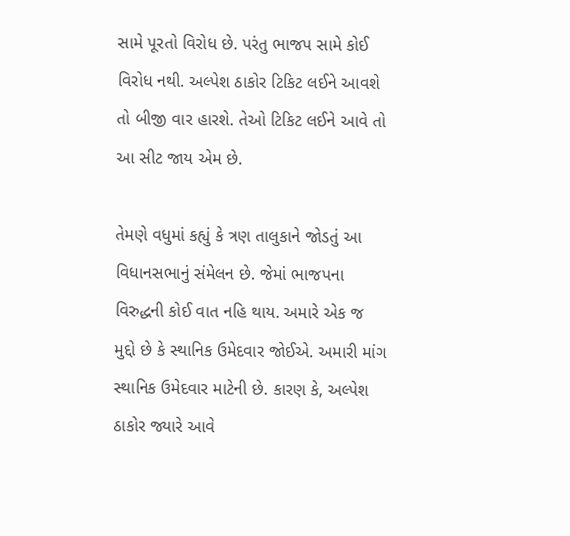સામે પૂરતો વિરોધ છે. પરંતુ ભાજપ સામે કોઈ વિરોધ નથી. અલ્પેશ ઠાકોર ટિકિટ લઈને આવશે તો બીજી વાર હારશે. તેઓ ટિકિટ લઈને આવે તો આ સીટ જાય એમ છે.

તેમણે વધુમાં કહ્યું કે ત્રણ તાલુકાને જોડતું આ વિધાનસભાનું સંમેલન છે. જેમાં ભાજપના વિરુદ્ધની કોઈ વાત નહિ થાય. અમારે એક જ મુદ્દો છે કે સ્થાનિક ઉમેદવાર જોઈએ. અમારી માંગ સ્થાનિક ઉમેદવાર માટેની છે. કારણ કે, અલ્પેશ ઠાકોર જ્યારે આવે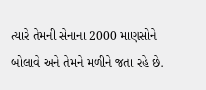ત્યારે તેમની સેનાના 2000 માણસોને બોલાવે અને તેમને મળીને જતા રહે છે.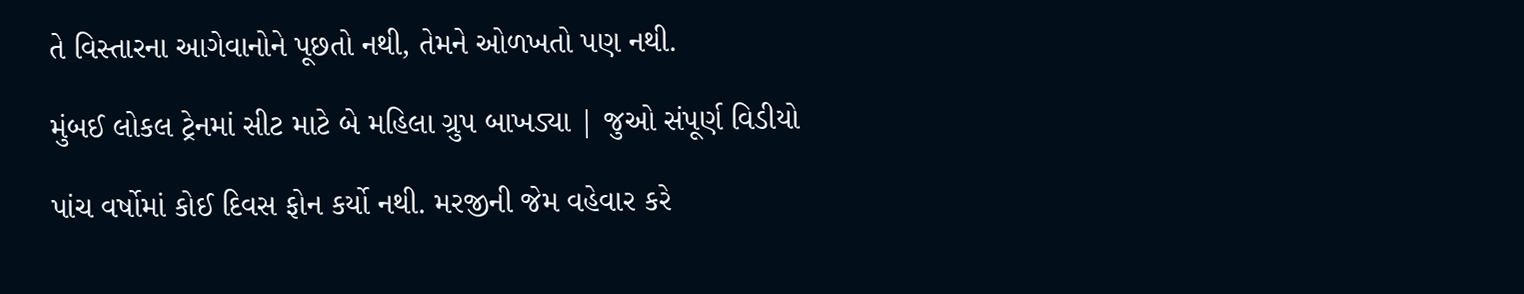તે વિસ્તારના આગેવાનોને પૂછતો નથી, તેમને ઓળખતો પણ નથી.

મુંબઈ લોકલ ટ્રેનમાં સીટ માટે બે મહિલા ગ્રુપ બાખડ્યા | જુઓ સંપૂર્ણ વિડીયો

પાંચ વર્ષોમાં કોઈ દિવસ ફોન કર્યો નથી. મરજીની જેમ વહેવાર કરે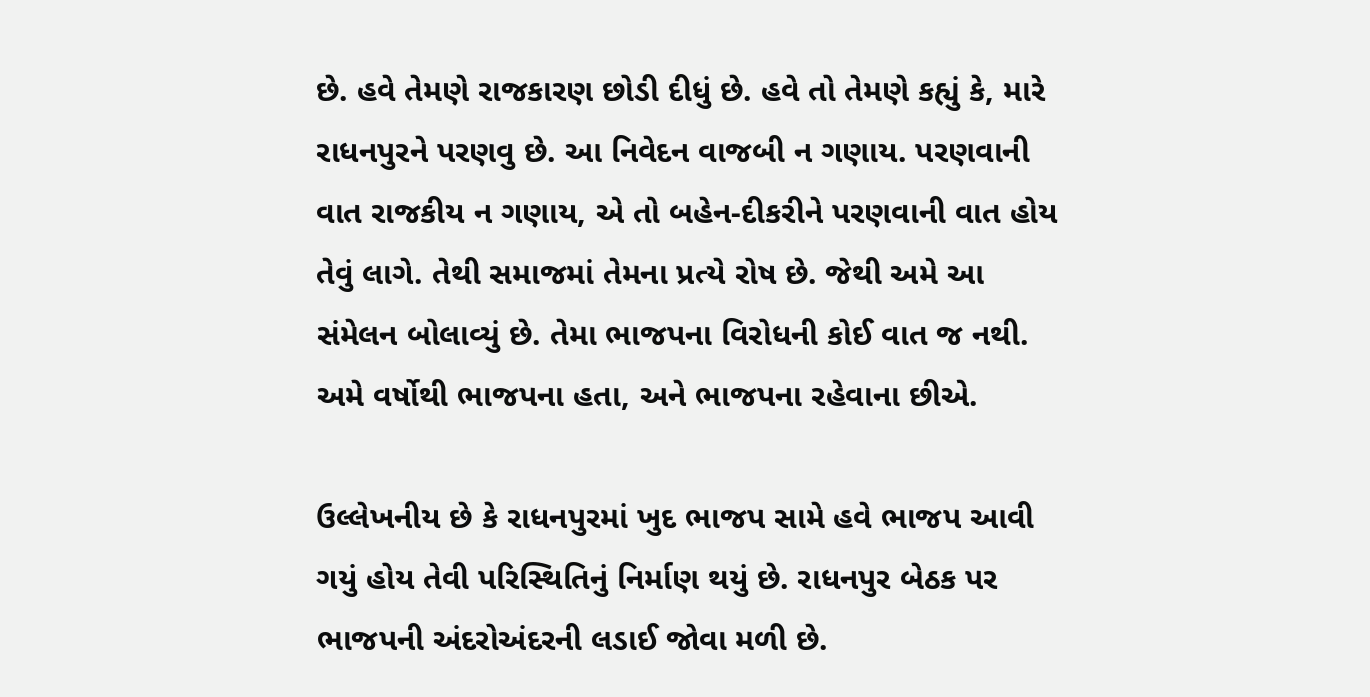છે. હવે તેમણે રાજકારણ છોડી દીધું છે. હવે તો તેમણે કહ્યું કે, મારે રાધનપુરને પરણવુ છે. આ નિવેદન વાજબી ન ગણાય. પરણવાની વાત રાજકીય ન ગણાય, એ તો બહેન-દીકરીને પરણવાની વાત હોય તેવું લાગે. તેથી સમાજમાં તેમના પ્રત્યે રોષ છે. જેથી અમે આ સંમેલન બોલાવ્યું છે. તેમા ભાજપના વિરોધની કોઈ વાત જ નથી. અમે વર્ષોથી ભાજપના હતા, અને ભાજપના રહેવાના છીએ.

ઉલ્લેખનીય છે કે રાધનપુરમાં ખુદ ભાજપ સામે હવે ભાજપ આવી ગયું હોય તેવી પરિસ્થિતિનું નિર્માણ થયું છે. રાધનપુર બેઠક પર ભાજપની અંદરોઅંદરની લડાઈ જોવા મળી છે.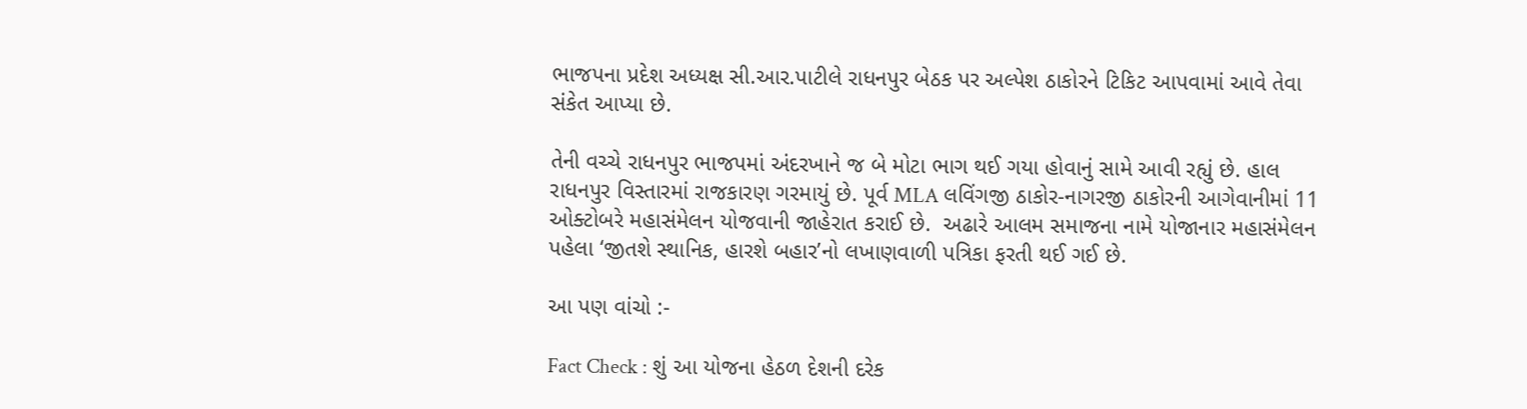ભાજપના પ્રદેશ અધ્યક્ષ સી.આર.પાટીલે રાધનપુર બેઠક પર અલ્પેશ ઠાકોરને ટિકિટ આપવામાં આવે તેવા સંકેત આપ્યા છે.

તેની વચ્ચે રાધનપુર ભાજપમાં અંદરખાને જ બે મોટા ભાગ થઈ ગયા હોવાનું સામે આવી રહ્યું છે. હાલ રાધનપુર વિસ્તારમાં રાજકારણ ગરમાયું છે. પૂર્વ MLA લવિંગજી ઠાકોર-નાગરજી ઠાકોરની આગેવાનીમાં 11 ઓક્ટોબરે મહાસંમેલન યોજવાની જાહેરાત કરાઈ છે.  અઢારે આલમ સમાજના નામે યોજાનાર મહાસંમેલન પહેલા ‘જીતશે સ્થાનિક, હારશે બહાર’નો લખાણવાળી પત્રિકા ફરતી થઈ ગઈ છે.

આ પણ વાંચો :-

Fact Check : શું આ યોજના હેઠળ દેશની દરેક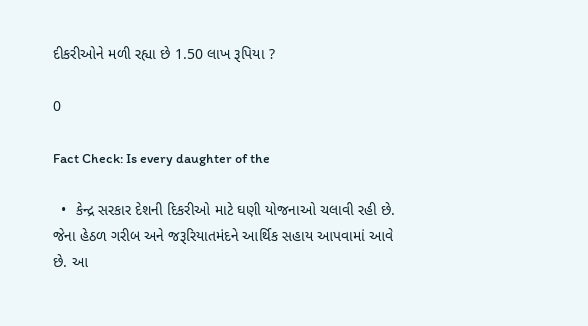દીકરીઓને મળી રહ્યા છે 1.50 લાખ રૂપિયા ?

0

Fact Check: Is every daughter of the

  •  કેન્દ્ર સરકાર દેશની દિકરીઓ માટે ઘણી યોજનાઓ ચલાવી રહી છે. જેના હેઠળ ગરીબ અને જરૂરિયાતમંદને આર્થિક સહાય આપવામાં આવે છે. આ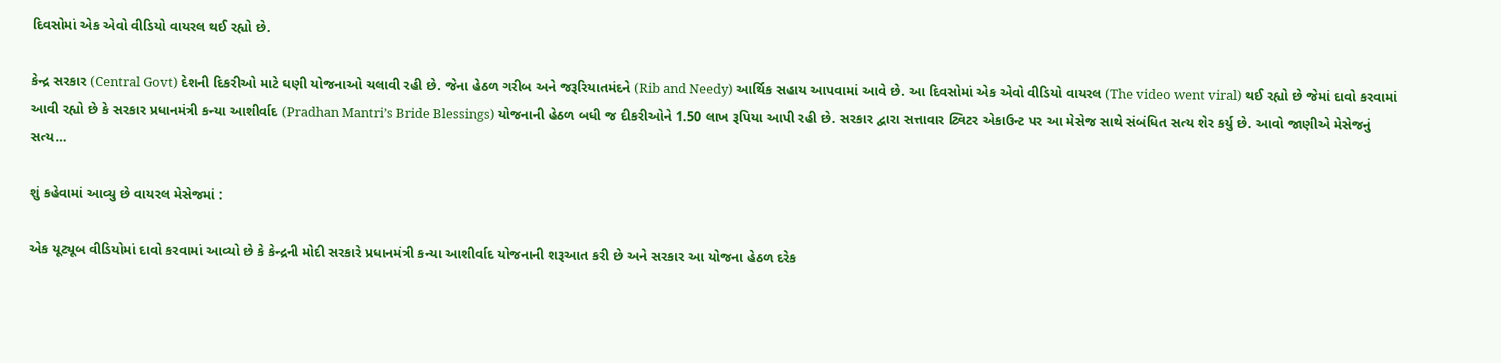દિવસોમાં એક એવો વીડિયો વાયરલ થઈ રહ્યો છે.

કેન્દ્ર સરકાર (Central Govt) દેશની દિકરીઓ માટે ઘણી યોજનાઓ ચલાવી રહી છે. જેના હેઠળ ગરીબ અને જરૂરિયાતમંદને (Rib and Needy) આર્થિક સહાય આપવામાં આવે છે. આ દિવસોમાં એક એવો વીડિયો વાયરલ (The video went viral) થઈ રહ્યો છે જેમાં દાવો કરવામાં આવી રહ્યો છે કે સરકાર પ્રધાનમંત્રી કન્યા આશીર્વાદ (Pradhan Mantri’s Bride Blessings) યોજનાની હેઠળ બધી જ દીકરીઓને 1.50 લાખ રૂપિયા આપી રહી છે. સરકાર દ્વારા સત્તાવાર ટ્વિટર એકાઉન્ટ પર આ મેસેજ સાથે સંબંધિત સત્ય શેર કર્યુ છે. આવો જાણીએ મેસેજનું સત્ય…

શું કહેવામાં આવ્યુ છે વાયરલ મેસેજમાં :

એક યૂટ્યૂબ વીડિયોમાં દાવો કરવામાં આવ્યો છે કે કેન્દ્રની મોદી સરકારે પ્રધાનમંત્રી કન્યા આશીર્વાદ યોજનાની શરૂઆત કરી છે અને સરકાર આ યોજના હેઠળ દરેક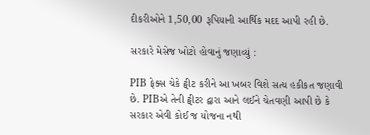દીકરીઓને 1,50,00 રૂપિયાની આર્થિક મદદ આપી રહી છે.

સરકારે મેસેજ ખોટો હોવાનું જણાવ્યું :

PIB ફેક્સ ચેકે ટ્વીટ કરીને આ ખબર વિશે સત્ય હકીકત જણાવી છે. PIBએ તેની ટ્વીટર દ્વારા આને લઈને ચેતવણી આપી છે કે સરકાર એવી કોઈ જ યોજના નથી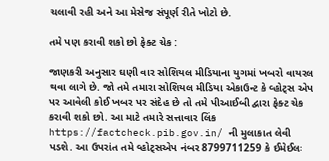ચલાવી રહી અને આ મેસેજ સંપૂર્ણ રીતે ખોટો છે.

તમે પણ કરાવી શકો છો ફેક્ટ ચેક :

જાણકરી અનુસાર ઘણી વાર સોશિયલ મીડિયાના યુગમાં ખબરો વાયરલ થવા લાગે છે. જો તમે તમારા સોશિયલ મીડિયા એકાઉન્ટ કે વ્હોટ્સ એપ પર આવેલી કોઈ ખબર પર સંદેહ છે તો તમે પીઆઈબી દ્વારા ફેક્ટ ચેક કરાવી શકો છો. આ માટે તમારે સત્તાવાર લિંક https://factcheck.pib.gov.in/ ની મુલાકાત લેવી પડશે. આ ઉપરાંત તમે વ્હોટ્સએપ નંબર 8799711259 કે ઈમેઈલઃ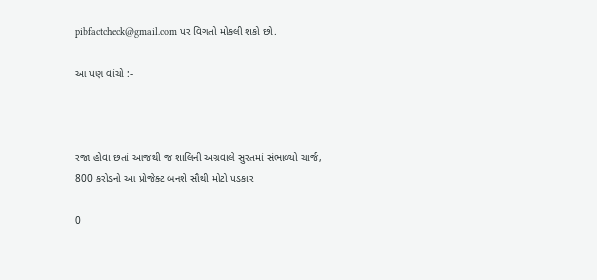pibfactcheck@gmail.com પર વિગતો મોકલી શકો છો.

આ પણ વાંચો :-



રજા હોવા છતાં આજથી જ શાલિની અગ્રવાલે સુરતમાં સંભાળ્યો ચાર્જ, 800 કરોડનો આ પ્રોજેક્ટ બનશે સૌથી મોટો પડકાર

0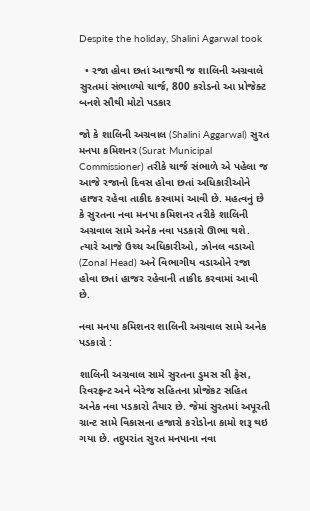Despite the holiday, Shalini Agarwal took

  • રજા હોવા છતાં આજથી જ શાલિની અગ્રવાલે સુરતમાં સંભાળ્યો ચાર્જ, 800 કરોડનો આ પ્રોજેક્ટ બનશે સૌથી મોટો પડકાર

જો કે શાલિની અગ્રવાલ (Shalini Aggarwal) સુરત મનપા કમિશનર (Surat Municipal Commissioner) તરીકે ચાર્જ સંભાળે એ પહેલા જ આજે રજાનો દિવસ હોવા છતાં અધિકારીઓને હાજર રહેવા તાકીદ કરવામાં આવી છે. મહત્વનું છે કે સુરતના નવા મનપા કમિશનર તરીકે શાલિની અગ્રવાલ સામે અનેક નવા પડકારો ઊભા થશે. ત્યારે આજે ઉચ્ચ અધિકારીઓ, ઝોનલ વડાઓ (Zonal Head) અને વિભાગીય વડાઓને રજા હોવા છતાં હાજર રહેવાની તાકીદ કરવામાં આવી છે.

નવા મનપા કમિશનર શાલિની અગ્રવાલ સામે અનેક પડકારો :

શાલિની અગ્રવાલ સામે સુરતના ડુમસ સી ફેસ, રિવરફ્રન્ટ અને બેરેજ સહિતના પ્રોજેકટ સહિત અનેક નવા પડકારો તૈયાર છે. જેમાં સુરતમાં અપૂરતી ગ્રાન્ટ સામે વિકાસના હજારો કરોડોના કામો શરૂ થઇ ગયા છે. તદુપરાંત સુરત મનપાના નવા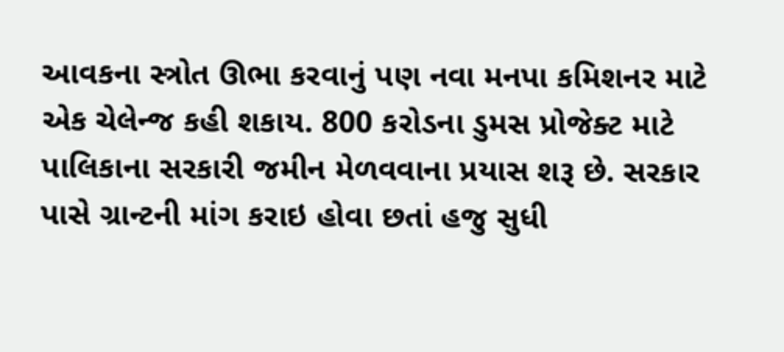આવકના સ્ત્રોત ઊભા કરવાનું પણ નવા મનપા કમિશનર માટે એક ચેલેન્જ કહી શકાય. 800 કરોડના ડુમસ પ્રોજેક્ટ માટે પાલિકાના સરકારી જમીન મેળવવાના પ્રયાસ શરૂ છે. સરકાર પાસે ગ્રાન્ટની માંગ કરાઇ હોવા છતાં હજુ સુધી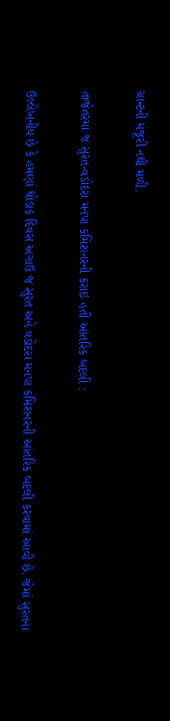ગ્રાન્ટની મંજૂરી નથી મળી.

તાજેતરમાં જ સુરત-વડોદરા મનપા કમિશનરની કરાઇ હતી આંતરિક બદલી :

ઉલ્લેખનીય છે કે હમણાં થોડાક દિવસ અગાઉ જ સુરત અને વડોદરા મનપા કમિશનરની આંતરિક બદલી કરવામાં આવી છે. જેમાં સુરતના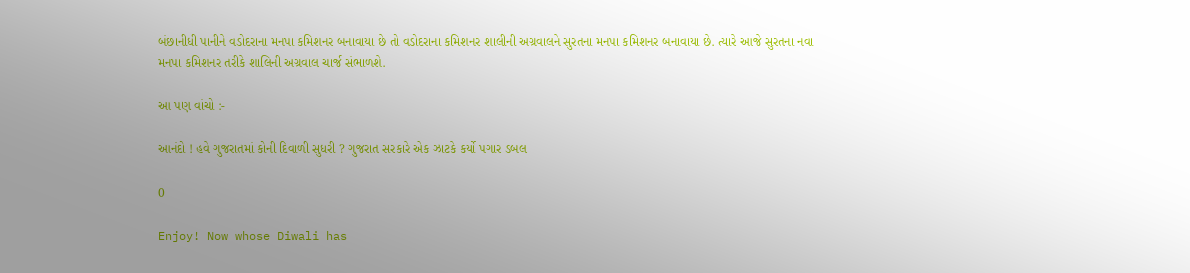બંછાનીધી પાનીને વડોદરાના મનપા કમિશનર બનાવાયા છે તો વડોદરાના કમિશનર શાલીની અગ્રવાલને સુરતના મનપા કમિશનર બનાવાયા છે. ત્યારે આજે સુરતના નવા મનપા કમિશનર તરીકે શાલિની અગ્રવાલ ચાર્જ સંભાળશે.

આ પણ વાંચો :-

આનંદો ! હવે ગુજરાતમાં કોની દિવાળી સુધરી ? ગુજરાત સરકારે એક ઝાટકે કર્યો પગાર ડબલ

0

Enjoy! Now whose Diwali has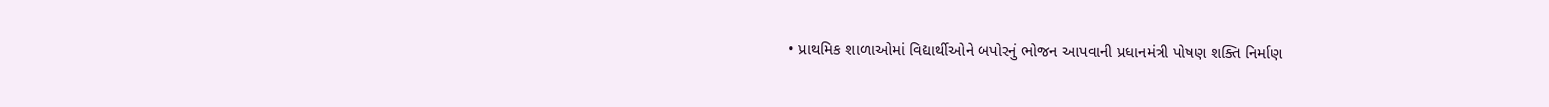• પ્રાથમિક શાળાઓમાં વિદ્યાર્થીઓને બપોરનું ભોજન આપવાની પ્રધાનમંત્રી પોષણ શક્તિ નિર્માણ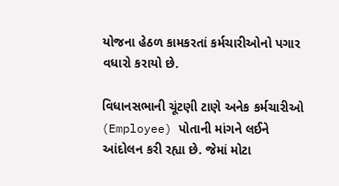યોજના હેઠળ કામકરતાં કર્મચારીઓનો પગાર વધારો કરાયો છે.

વિધાનસભાની ચૂંટણી ટાણે અનેક કર્મચારીઓ (Employee) પોતાની માંગને લઈને આંદોલન કરી રહ્યા છે. જેમાં મોટા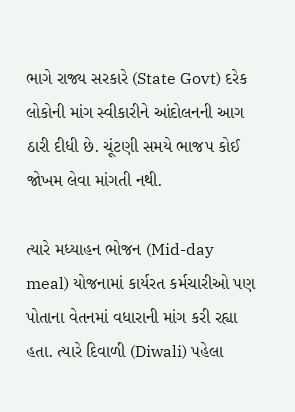ભાગે રાજ્ય સરકારે (State Govt) દરેક લોકોની માંગ સ્વીકારીને આંદોલનની આગ ઠારી દીધી છે. ચૂંટણી સમયે ભાજપ કોઈ જોખમ લેવા માંગતી નથી.

ત્યારે મધ્યાહન ભોજન (Mid-day meal) યોજનામાં કાર્યરત કર્મચારીઓ પણ પોતાના વેતનમાં વધારાની માંગ કરી રહ્યા હતા. ત્યારે દિવાળી (Diwali) પહેલા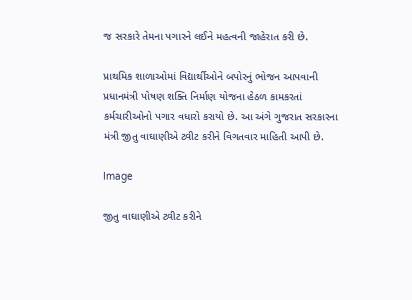જ સરકારે તેમના પગારને લઈને મહત્વની જાહેરાત કરી છે.

પ્રાથમિક શાળાઓમાં વિદ્યાર્થીઓને બપોરનું ભોજન આપવાની પ્રધાનમંત્રી પોષણ શક્તિ નિર્માણ યોજના હેઠળ કામકરતાં કર્મચારીઓનો પગાર વધારો કરાયો છે. આ અંગે ગુજરાત સરકારના મંત્રી જીતુ વાઘાણીએ ટ્વીટ કરીને વિગતવાર માહિતી આપી છે.

Image

જીતુ વાઘાણીએ ટ્વીટ કરીને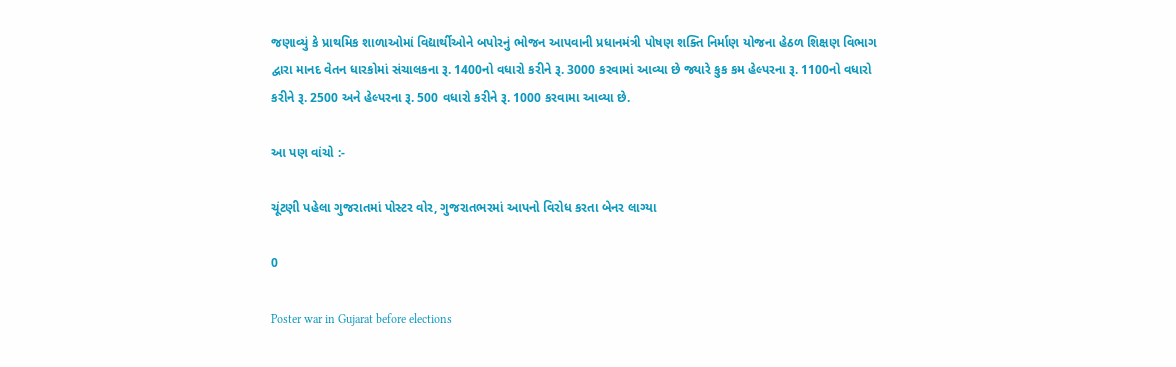જણાવ્યું કે પ્રાથમિક શાળાઓમાં વિદ્યાર્થીઓને બપોરનું ભોજન આપવાની પ્રધાનમંત્રી પોષણ શક્તિ નિર્માણ યોજના હેઠળ શિક્ષણ વિભાગ દ્વારા માનદ વેતન ધારકોમાં સંચાલકના રૂ. 1400નો વધારો કરીને રૂ. 3000 કરવામાં આવ્યા છે જ્યારે કુક કમ હેલ્પરના રૂ. 1100નો વધારો કરીને રૂ. 2500 અને હેલ્પરના રૂ. 500 વધારો કરીને રૂ. 1000 કરવામા આવ્યા છે.

આ પણ વાંચો :-

ચૂંટણી પહેલા ગુજરાતમાં પોસ્ટર વોર, ગુજરાતભરમાં આપનો વિરોધ કરતા બેનર લાગ્યા

0

Poster war in Gujarat before elections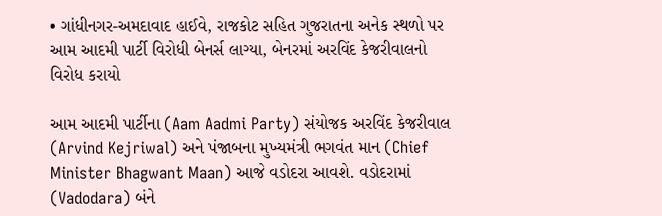• ગાંધીનગર-અમદાવાદ હાઈવે, રાજકોટ સહિત ગુજરાતના અનેક સ્થળો પર આમ આદમી પાર્ટી વિરોધી બેનર્સ લાગ્યા, બેનરમાં અરવિંદ કેજરીવાલનો વિરોધ કરાયો

આમ આદમી પાર્ટીના (Aam Aadmi Party) સંયોજક અરવિંદ કેજરીવાલ (Arvind Kejriwal) અને પંજાબના મુખ્યમંત્રી ભગવંત માન (Chief Minister Bhagwant Maan) આજે વડોદરા આવશે. વડોદરામાં (Vadodara) બંને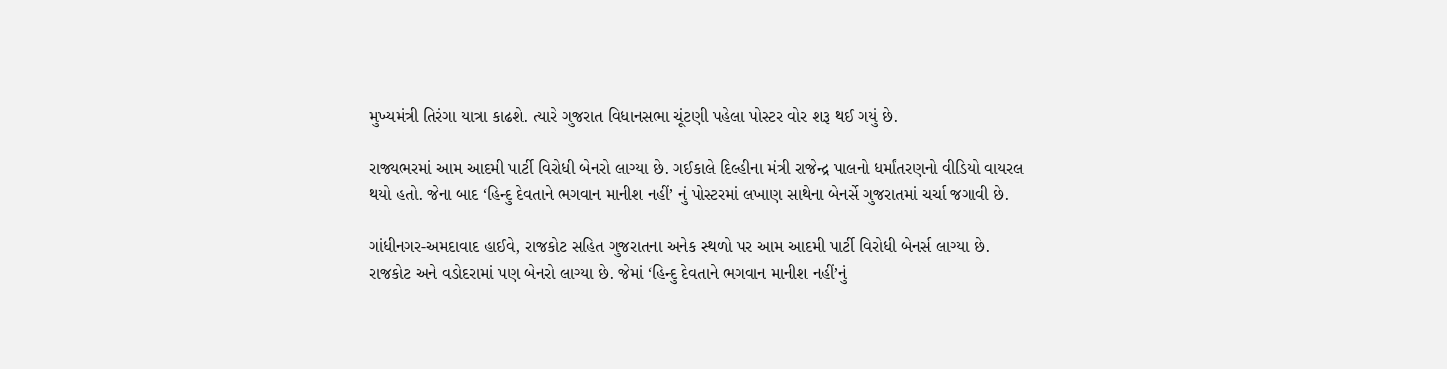મુખ્યમંત્રી તિરંગા યાત્રા કાઢશે. ત્યારે ગુજરાત વિધાનસભા ચૂંટણી પહેલા પોસ્ટર વોર શરૂ થઈ ગયું છે.

રાજ્યભરમાં આમ આદમી પાર્ટી વિરોધી બેનરો લાગ્યા છે. ગઈકાલે દિલ્હીના મંત્રી રાજેન્દ્ર પાલનો ધર્માંતરણનો વીડિયો વાયરલ થયો હતો. જેના બાદ ‘હિન્દુ દેવતાને ભગવાન માનીશ નહીં’ નું પોસ્ટરમાં લખાણ સાથેના બેનર્સે ગુજરાતમાં ચર્ચા જગાવી છે.

ગાંધીનગર-અમદાવાદ હાઈવે, રાજકોટ સહિત ગુજરાતના અનેક સ્થળો પર આમ આદમી પાર્ટી વિરોધી બેનર્સ લાગ્યા છે. રાજકોટ અને વડોદરામાં પણ બેનરો લાગ્યા છે. જેમાં ‘હિન્દુ દેવતાને ભગવાન માનીશ નહીં’નું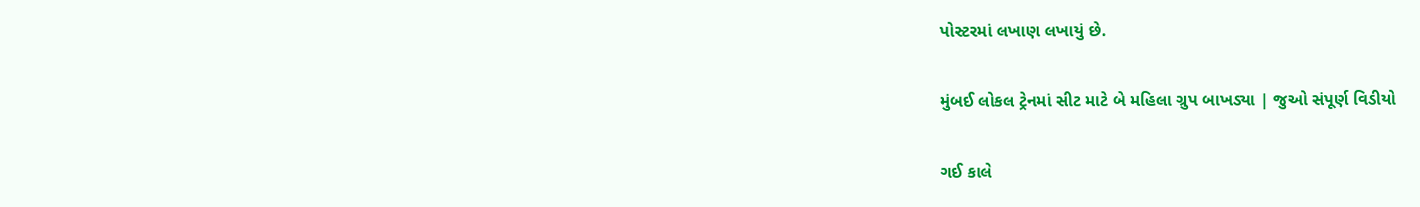પોસ્ટરમાં લખાણ લખાયું છે.

મુંબઈ લોકલ ટ્રેનમાં સીટ માટે બે મહિલા ગ્રુપ બાખડ્યા | જુઓ સંપૂર્ણ વિડીયો

ગઈ કાલે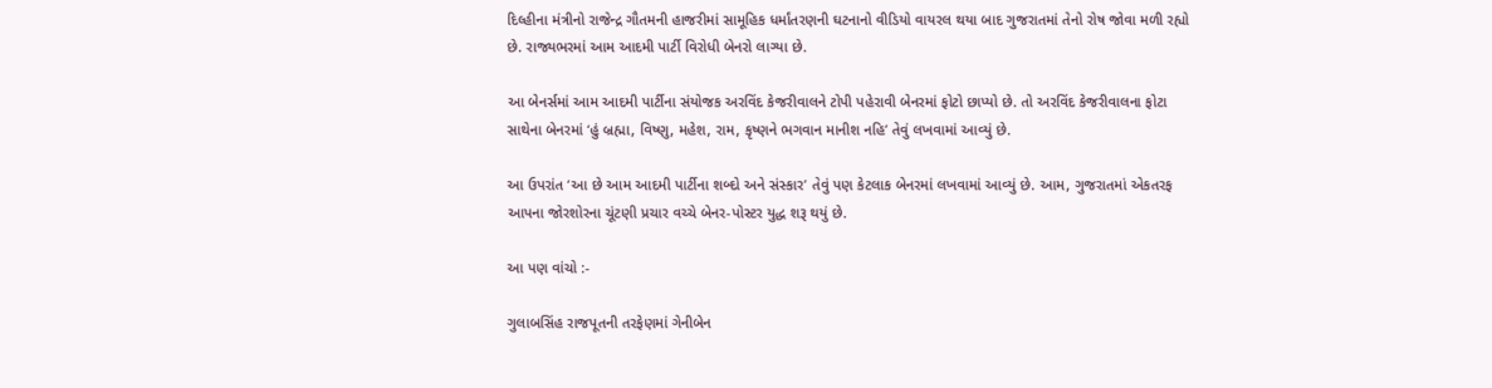દિલ્હીના મંત્રીનો રાજેન્દ્ર ગૌતમની હાજરીમાં સામૂહિક ધર્માંતરણની ઘટનાનો વીડિયો વાયરલ થયા બાદ ગુજરાતમાં તેનો રોષ જોવા મળી રહ્યો છે. રાજ્યભરમાં આમ આદમી પાર્ટી વિરોધી બેનરો લાગ્યા છે.

આ બેનર્સમાં આમ આદમી પાર્ટીના સંયોજક અરવિંદ કેજરીવાલને ટોપી પહેરાવી બેનરમાં ફોટો છાપ્યો છે. તો અરવિંદ કેજરીવાલના ફોટા સાથેના બેનરમાં ‘હું બ્રહ્મા, વિષ્ણુ, મહેશ, રામ, કૃષ્ણને ભગવાન માનીશ નહિ’ તેવું લખવામાં આવ્યું છે.

આ ઉપરાંત ‘આ છે આમ આદમી પાર્ટીના શબ્દો અને સંસ્કાર’ તેવું પણ કેટલાક બેનરમાં લખવામાં આવ્યું છે. આમ, ગુજરાતમાં એકતરફ આપના જોરશોરના ચૂંટણી પ્રચાર વચ્ચે બેનર-પોસ્ટર યુદ્ધ શરૂ થયું છે.

આ પણ વાંચો :-

ગુલાબસિંહ રાજપૂતની તરફેણમાં ગેનીબેન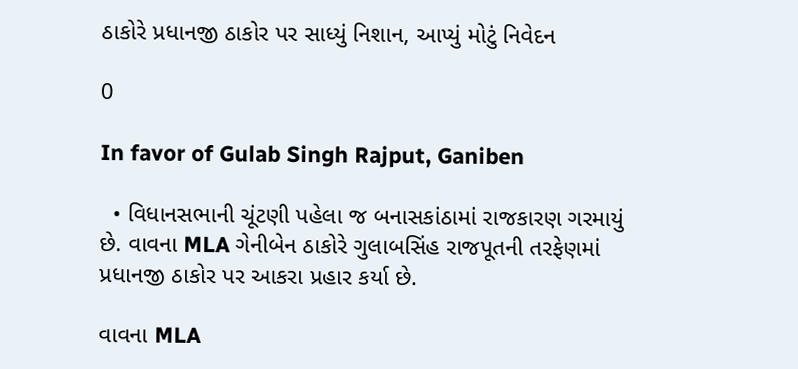ઠાકોરે પ્રધાનજી ઠાકોર પર સાધ્યું નિશાન, આપ્યું મોટું નિવેદન

0

In favor of Gulab Singh Rajput, Ganiben

  • વિધાનસભાની ચૂંટણી પહેલા જ બનાસકાંઠામાં રાજકારણ ગરમાયું છે. વાવના MLA ગેનીબેન ઠાકોરે ગુલાબસિંહ રાજપૂતની તરફેણમાં પ્રધાનજી ઠાકોર પર આકરા પ્રહાર કર્યા છે.

વાવના MLA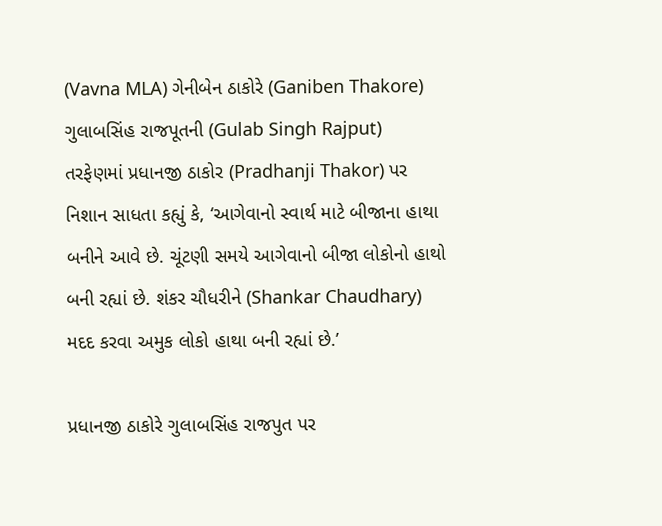(Vavna MLA) ગેનીબેન ઠાકોરે (Ganiben Thakore) ગુલાબસિંહ રાજપૂતની (Gulab Singh Rajput) તરફેણમાં પ્રધાનજી ઠાકોર (Pradhanji Thakor) પર નિશાન સાધતા કહ્યું કે, ‘આગેવાનો સ્વાર્થ માટે બીજાના હાથા બનીને આવે છે. ચૂંટણી સમયે આગેવાનો બીજા લોકોનો હાથો બની રહ્યાં છે. શંકર ચૌધરીને (Shankar Chaudhary) મદદ કરવા અમુક લોકો હાથા બની રહ્યાં છે.’

પ્રધાનજી ઠાકોરે ગુલાબસિંહ રાજપુત પર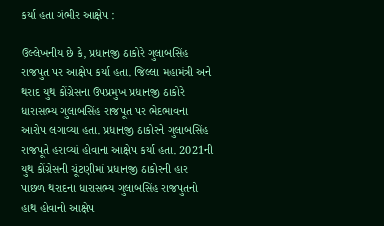કર્યા હતા ગંભીર આક્ષેપ :

ઉલ્લેખનીય છે કે, પ્રધાનજી ઠાકોરે ગુલાબસિંહ રાજપુત પર આક્ષેપ કર્યા હતા. જિલ્લા મહામંત્રી અને થરાદ યુથ કોંગ્રેસના ઉપપ્રમુખ પ્રધાનજી ઠાકોરે ધારાસભ્ય ગુલાબસિંહ રાજપૂત પર ભેદભાવના આરોપ લગાવ્યા હતા. પ્રધાનજી ઠાકોરને ગુલાબસિંહ રાજપૂતે હરાવ્યાં હોવાના આક્ષેપ કર્યા હતા. 2021ની યુથ કોંગ્રેસની ચૂંટણીમાં પ્રધાનજી ઠાકોરની હાર પાછળ થરાદના ધારાસભ્ય ગુલાબસિંહ રાજપુતનો હાથ હોવાનો આક્ષેપ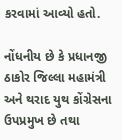કરવામાં આવ્યો હતો.

નોંધનીય છે કે પ્રધાનજી ઠાકોર જિલ્લા મહામંત્રી અને થરાદ યુથ કોંગ્રેસના ઉપપ્રમુખ છે તથા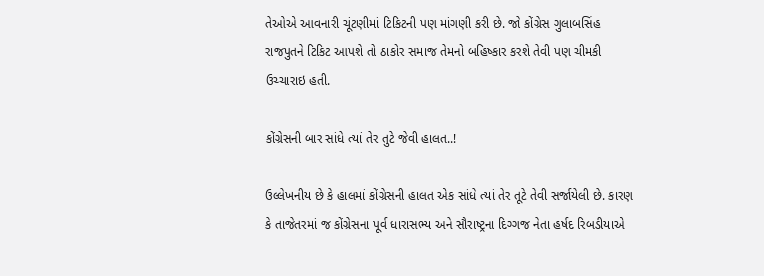તેઓએ આવનારી ચૂંટણીમાં ટિકિટની પણ માંગણી કરી છે. જો કોંગ્રેસ ગુલાબસિંહ રાજપુતને ટિકિટ આપશે તો ઠાકોર સમાજ તેમનો બહિષ્કાર કરશે તેવી પણ ચીમકી ઉચ્ચારાઇ હતી.

કોંગ્રેસની બાર સાંધે ત્યાં તેર તુટે જેવી હાલત..!

ઉલ્લેખનીય છે કે હાલમાં કોંગ્રેસની હાલત એક સાંધે ત્યાં તેર તૂટે તેવી સર્જાયેલી છે. કારણ કે તાજેતરમાં જ કોંગ્રેસના પૂર્વ ધારાસભ્ય અને સૌરાષ્ટ્રના દિગ્ગજ નેતા હર્ષદ રિબડીયાએ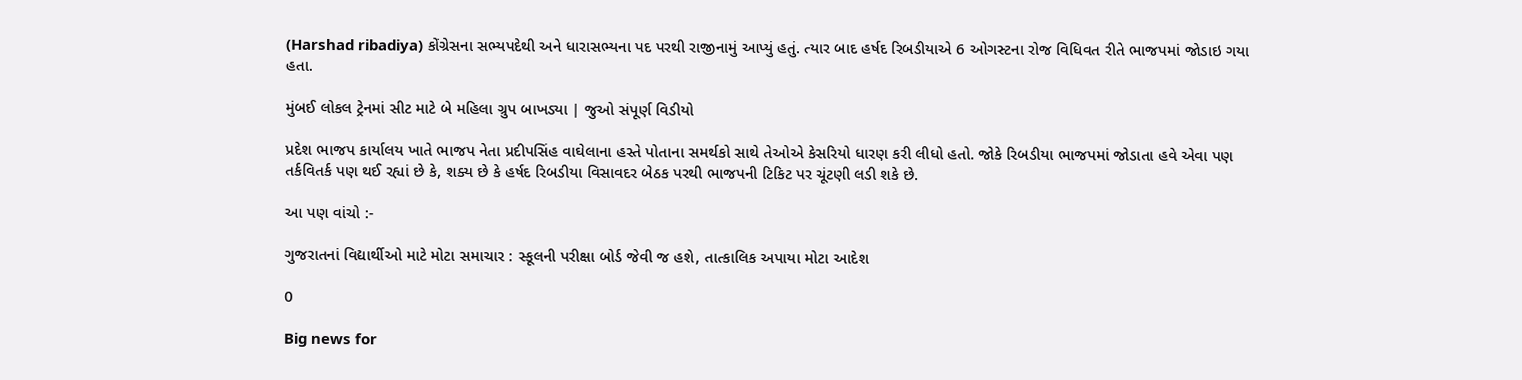(Harshad ribadiya) કોંગ્રેસના સભ્યપદેથી અને ધારાસભ્યના પદ પરથી રાજીનામું આપ્યું હતું. ત્યાર બાદ હર્ષદ રિબડીયાએ 6 ઓગસ્ટના રોજ વિધિવત રીતે ભાજપમાં જોડાઇ ગયા હતા.

મુંબઈ લોકલ ટ્રેનમાં સીટ માટે બે મહિલા ગ્રુપ બાખડ્યા | જુઓ સંપૂર્ણ વિડીયો

પ્રદેશ ભાજપ કાર્યાલય ખાતે ભાજપ નેતા પ્રદીપસિંહ વાઘેલાના હસ્તે પોતાના સમર્થકો સાથે તેઓએ કેસરિયો ધારણ કરી લીધો હતો. જોકે રિબડીયા ભાજપમાં જોડાતા હવે એવા પણ તર્કવિતર્ક પણ થઈ રહ્યાં છે કે, શક્ય છે કે હર્ષદ રિબડીયા વિસાવદર બેઠક પરથી ભાજપની ટિકિટ પર ચૂંટણી લડી શકે છે.

આ પણ વાંચો :-

ગુજરાતનાં વિદ્યાર્થીઓ માટે મોટા સમાચાર : સ્કૂલની પરીક્ષા બોર્ડ જેવી જ હશે, તાત્કાલિક અપાયા મોટા આદેશ

0

Big news for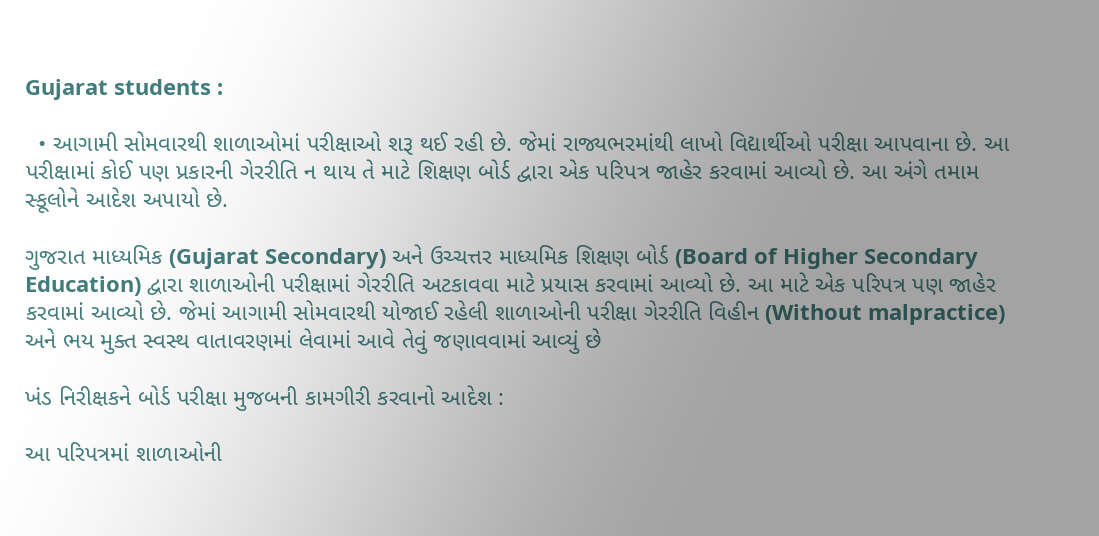Gujarat students :

  • આગામી સોમવારથી શાળાઓમાં પરીક્ષાઓ શરૂ થઈ રહી છે. જેમાં રાજ્યભરમાંથી લાખો વિદ્યાર્થીઓ પરીક્ષા આપવાના છે. આ પરીક્ષામાં કોઈ પણ પ્રકારની ગેરરીતિ ન થાય તે માટે શિક્ષણ બોર્ડ દ્વારા એક પરિપત્ર જાહેર કરવામાં આવ્યો છે. આ અંગે તમામ સ્કૂલોને આદેશ અપાયો છે.

ગુજરાત માધ્યમિક (Gujarat Secondary) અને ઉચ્ચત્તર માધ્યમિક શિક્ષણ બોર્ડ (Board of Higher Secondary Education) દ્વારા શાળાઓની પરીક્ષામાં ગેરરીતિ અટકાવવા માટે પ્રયાસ કરવામાં આવ્યો છે. આ માટે એક પરિપત્ર પણ જાહેર કરવામાં આવ્યો છે. જેમાં આગામી સોમવારથી યોજાઈ રહેલી શાળાઓની પરીક્ષા ગેરરીતિ વિહીન (Without malpractice) અને ભય મુક્ત સ્વસ્થ વાતાવરણમાં લેવામાં આવે તેવું જણાવવામાં આવ્યું છે

ખંડ નિરીક્ષકને બોર્ડ પરીક્ષા મુજબની કામગીરી કરવાનો આદેશ :

આ પરિપત્રમાં શાળાઓની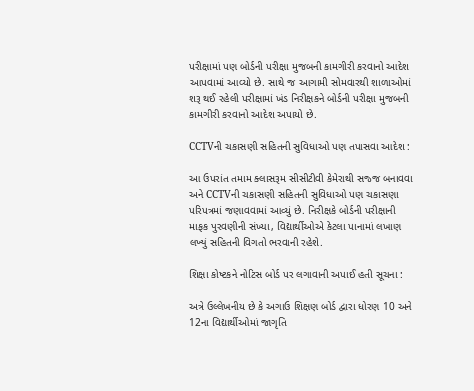પરીક્ષામાં પણ બોર્ડની પરીક્ષા મુજબની કામગીરી કરવાનો આદેશ આપવામાં આવ્યો છે. સાથે જ આગામી સોમવારથી શાળાઓમાં શરૂ થઈ રહેલી પરીક્ષામાં ખંડ નિરીક્ષકને બોર્ડની પરીક્ષા મુજબની કામગીરી કરવાનો આદેશ અપાયો છે.

CCTVની ચકાસણી સહિતની સુવિધાઓ પણ તપાસવા આદેશ :

આ ઉપરાંત તમામ ક્લાસરૂમ સીસીટીવી કેમેરાથી સજ્જ બનાવવા અને CCTVની ચકાસણી સહિતની સુવિધાઓ પણ ચકાસણા પરિપત્રમાં જણાવવામાં આવ્યું છે. નિરીક્ષકે બોર્ડની પરીક્ષાની માફક પુરવણીની સંખ્યા, વિદ્યાર્થીઓએ કેટલા પાનામાં લખાણ લખ્યું સહિતની વિગતો ભરવાની રહેશે.

શિક્ષા કોષ્ટકને નોટિસ બોર્ડ પર લગાવાની અપાઈ હતી સૂચના :

અત્રે ઉલ્લેખનીય છે કે અગાઉ શિક્ષણ બોર્ડ દ્વારા ધોરણ 10 અને 12ના વિદ્યાર્થીઓમાં જાગૃતિ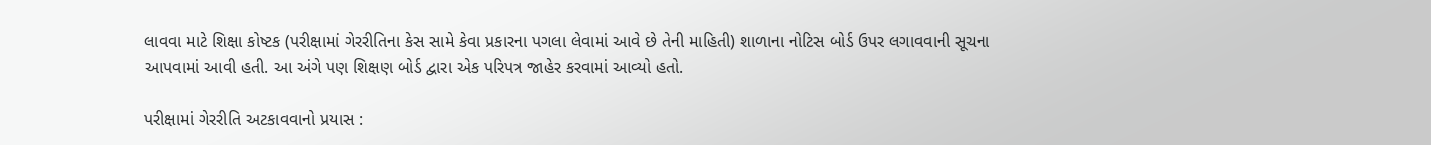લાવવા માટે શિક્ષા કોષ્ટક (પરીક્ષામાં ગેરરીતિના કેસ સામે કેવા પ્રકારના પગલા લેવામાં આવે છે તેની માહિતી) શાળાના નોટિસ બોર્ડ ઉપર લગાવવાની સૂચના આપવામાં આવી હતી. આ અંગે પણ શિક્ષણ બોર્ડ દ્વારા એક પરિપત્ર જાહેર કરવામાં આવ્યો હતો.

પરીક્ષામાં ગેરરીતિ અટકાવવાનો પ્રયાસ :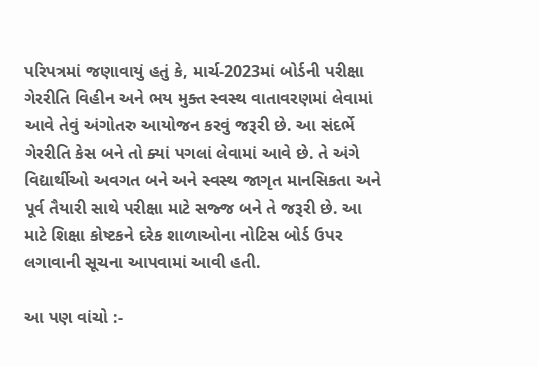પરિપત્રમાં જણાવાયું હતું કે, માર્ચ-2023માં બોર્ડની પરીક્ષા ગેરરીતિ વિહીન અને ભય મુક્ત સ્વસ્થ વાતાવરણમાં લેવામાં આવે તેવું અંગોતરુ આયોજન કરવું જરૂરી છે. આ સંદર્ભે ગેરરીતિ કેસ બને તો ક્યાં પગલાં લેવામાં આવે છે. તે અંગે વિદ્યાર્થીઓ અવગત બને અને સ્વસ્થ જાગૃત માનસિકતા અને પૂર્વ તૈયારી સાથે પરીક્ષા માટે સજ્જ બને તે જરૂરી છે. આ માટે શિક્ષા કોષ્ટકને દરેક શાળાઓના નોટિસ બોર્ડ ઉપર લગાવાની સૂચના આપવામાં આવી હતી.

આ પણ વાંચો :-